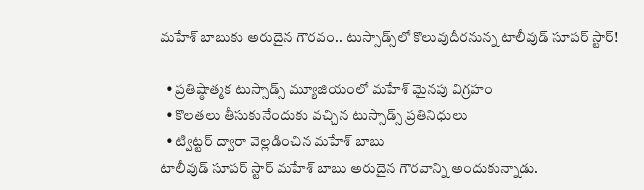మహేశ్ బాబుకు అరుదైన గౌరవం.. టుస్సాడ్స్‌లో కొలువుదీరనున్న టాలీవుడ్ సూపర్ స్టార్!

  • ప్రతిష్ఠాత్మక టుస్సాడ్స్ మ్యూజియంలో మహేశ్ మైనపు విగ్రహం
  • కొలతలు తీసుకునేందుకు వచ్చిన టుస్సాడ్స్ ప్రతినిధులు
  • ట్విట్టర్ ద్వారా వెల్లడించిన మహేశ్ బాబు
టాలీవుడ్ సూపర్ స్టార్ మహేశ్ బాబు అరుదైన గౌరవాన్ని అందుకున్నాడు.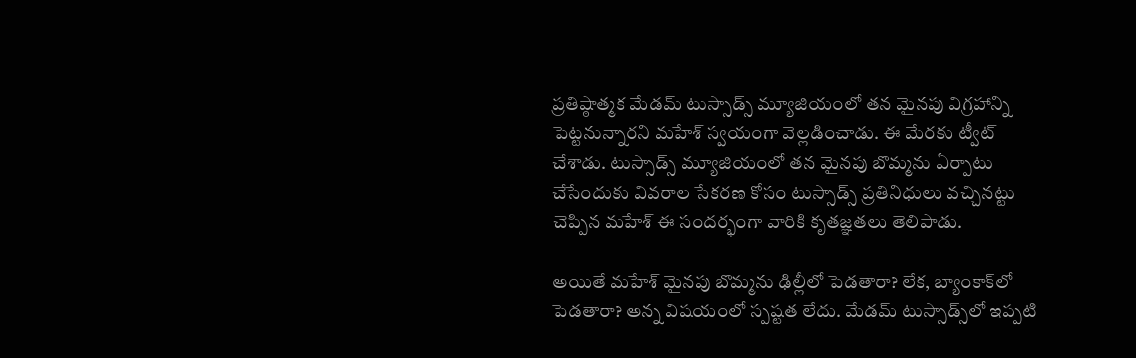ప్రతిష్ఠాత్మక మేడమ్ టుస్సాడ్స్ మ్యూజియంలో తన మైనపు విగ్రహాన్ని పెట్టనున్నారని మహేశ్ స్వయంగా వెల్లడించాడు. ఈ మేరకు ట్వీట్ చేశాడు. టుస్సాడ్స్ మ్యూజియంలో తన మైనపు బొమ్మను ఏర్పాటు చేసేందుకు వివరాల సేకరణ కోసం టుస్సాడ్స్ ప్రతినిధులు వచ్చినట్టు చెప్పిన మహేశ్ ఈ సందర్భంగా వారికి కృతజ్ఞతలు తెలిపాడు.

అయితే మహేశ్ మైనపు బొమ్మను ఢిల్లీలో పెడతారా? లేక, బ్యాంకాక్‌లో పెడతారా? అన్న విషయంలో స్పష్టత లేదు. మేడమ్ టుస్సాడ్స్‌లో ఇప్పటి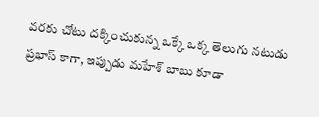వరకు చోటు దక్కించుకున్న ఒక్కే ఒక్క తెలుగు నటుడు ప్రభాస్ కాగా, ఇప్పుడు మహేశ్ బాబు కూడా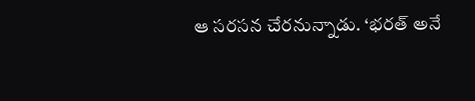ఆ సరసన చేరనున్నాడు. ‘భరత్ అనే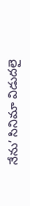నేను’ సినిమా విడుదలై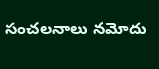సంచలనాలు నమోదు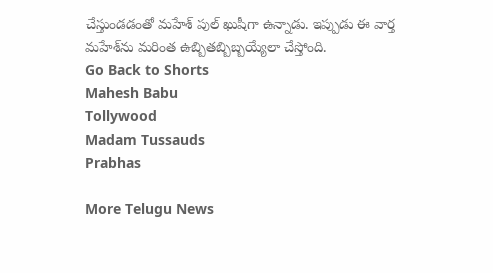చేస్తుండడంతో మహేశ్ పుల్ ఖుషీగా ఉన్నాడు. ఇప్పుడు ఈ వార్త మహేశ్‌ను మరింత ఉబ్బితబ్బిబ్బయ్యేలా చేస్తోంది.
Go Back to Shorts
Mahesh Babu
Tollywood
Madam Tussauds
Prabhas

More Telugu News